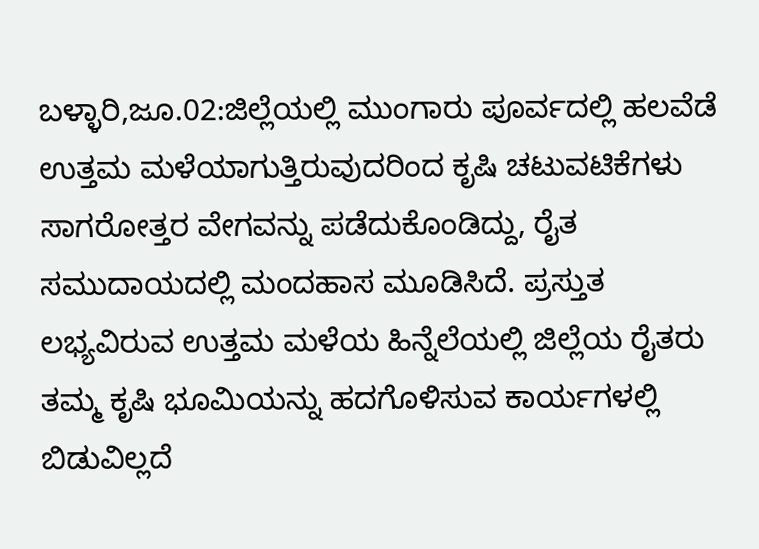ಬಳ್ಳಾರಿ,ಜೂ.02:ಜಿಲ್ಲೆಯಲ್ಲಿ ಮುಂಗಾರು ಪೂರ್ವದಲ್ಲಿ ಹಲವೆಡೆ ಉತ್ತಮ ಮಳೆಯಾಗುತ್ತಿರುವುದರಿಂದ ಕೃಷಿ ಚಟುವಟಿಕೆಗಳು ಸಾಗರೋತ್ತರ ವೇಗವನ್ನು ಪಡೆದುಕೊಂಡಿದ್ದು, ರೈತ ಸಮುದಾಯದಲ್ಲಿ ಮಂದಹಾಸ ಮೂಡಿಸಿದೆ. ಪ್ರಸ್ತುತ ಲಭ್ಯವಿರುವ ಉತ್ತಮ ಮಳೆಯ ಹಿನ್ನೆಲೆಯಲ್ಲಿ ಜಿಲ್ಲೆಯ ರೈತರು ತಮ್ಮ ಕೃಷಿ ಭೂಮಿಯನ್ನು ಹದಗೊಳಿಸುವ ಕಾರ್ಯಗಳಲ್ಲಿ ಬಿಡುವಿಲ್ಲದೆ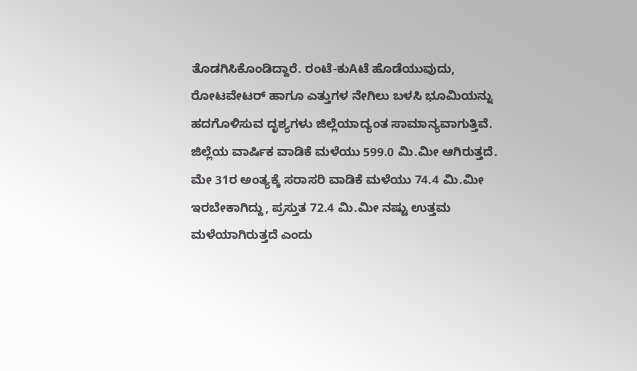ತೊಡಗಿಸಿಕೊಂಡಿದ್ದಾರೆ. ರಂಟೆ-ಕುAಟೆ ಹೊಡೆಯುವುದು, ರೋಟವೇಟರ್ ಹಾಗೂ ಎತ್ತುಗಳ ನೇಗಿಲು ಬಳಸಿ ಭೂಮಿಯನ್ನು ಹದಗೊಳಿಸುವ ದೃಶ್ಯಗಳು ಜಿಲ್ಲೆಯಾದ್ಯಂತ ಸಾಮಾನ್ಯವಾಗುತ್ತಿವೆ.
ಜಿಲ್ಲೆಯ ವಾರ್ಷಿಕ ವಾಡಿಕೆ ಮಳೆಯು 599.0 ಮಿ.ಮೀ ಆಗಿರುತ್ತದೆ. ಮೇ 31ರ ಅಂತ್ಯಕ್ಕೆ ಸರಾಸರಿ ವಾಡಿಕೆ ಮಳೆಯು 74.4 ಮಿ.ಮೀ ಇರಬೇಕಾಗಿದ್ದು, ಪ್ರಸ್ತುತ 72.4 ಮಿ.ಮೀ ನಷ್ಟು ಉತ್ತಮ ಮಳೆಯಾಗಿರುತ್ತದೆ ಎಂದು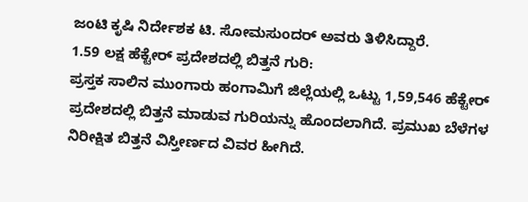ಜಂಟಿ ಕೃಷಿ ನಿರ್ದೇಶಕ ಟಿ. ಸೋಮಸುಂದರ್ ಅವರು ತಿಳಿಸಿದ್ದಾರೆ.
1.59 ಲಕ್ಷ ಹೆಕ್ಟೇರ್ ಪ್ರದೇಶದಲ್ಲಿ ಬಿತ್ತನೆ ಗುರಿ:
ಪ್ರಸ್ತಕ ಸಾಲಿನ ಮುಂಗಾರು ಹಂಗಾಮಿಗೆ ಜಿಲ್ಲೆಯಲ್ಲಿ ಒಟ್ಟು 1,59,546 ಹೆಕ್ಟೇರ್ ಪ್ರದೇಶದಲ್ಲಿ ಬಿತ್ತನೆ ಮಾಡುವ ಗುರಿಯನ್ನು ಹೊಂದಲಾಗಿದೆ. ಪ್ರಮುಖ ಬೆಳೆಗಳ ನಿರೀಕ್ಷಿತ ಬಿತ್ತನೆ ವಿಸ್ತೀರ್ಣದ ವಿವರ ಹೀಗಿದೆ.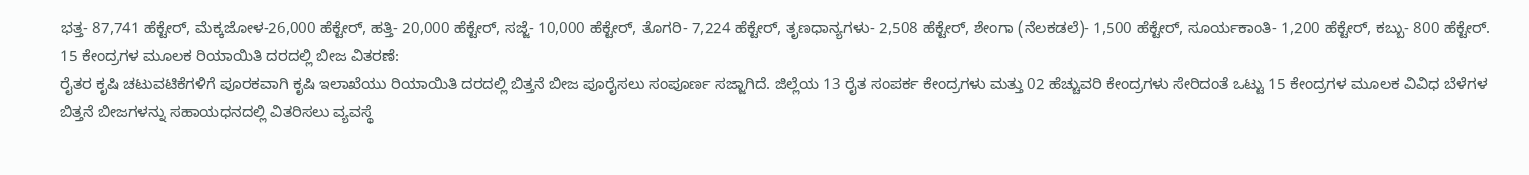ಭತ್ತ- 87,741 ಹೆಕ್ಟೇರ್, ಮೆಕ್ಕಜೋಳ-26,000 ಹೆಕ್ಟೇರ್, ಹತ್ತಿ- 20,000 ಹೆಕ್ಟೇರ್, ಸಜ್ಜೆ- 10,000 ಹೆಕ್ಟೇರ್, ತೊಗರಿ- 7,224 ಹೆಕ್ಟೇರ್, ತೃಣಧಾನ್ಯಗಳು- 2,508 ಹೆಕ್ಟೇರ್, ಶೇಂಗಾ (ನೆಲಕಡಲೆ)- 1,500 ಹೆಕ್ಟೇರ್, ಸೂರ್ಯಕಾಂತಿ- 1,200 ಹೆಕ್ಟೇರ್, ಕಬ್ಬು- 800 ಹೆಕ್ಟೇರ್.
15 ಕೇಂದ್ರಗಳ ಮೂಲಕ ರಿಯಾಯಿತಿ ದರದಲ್ಲಿ ಬೀಜ ವಿತರಣೆ:
ರೈತರ ಕೃಷಿ ಚಟುವಟಿಕೆಗಳಿಗೆ ಪೂರಕವಾಗಿ ಕೃಷಿ ಇಲಾಖೆಯು ರಿಯಾಯಿತಿ ದರದಲ್ಲಿ ಬಿತ್ತನೆ ಬೀಜ ಪೂರೈಸಲು ಸಂಪೂರ್ಣ ಸಜ್ಜಾಗಿದೆ. ಜಿಲ್ಲೆಯ 13 ರೈತ ಸಂಪರ್ಕ ಕೇಂದ್ರಗಳು ಮತ್ತು 02 ಹೆಚ್ಚುವರಿ ಕೇಂದ್ರಗಳು ಸೇರಿದಂತೆ ಒಟ್ಟು 15 ಕೇಂದ್ರಗಳ ಮೂಲಕ ವಿವಿಧ ಬೆಳೆಗಳ ಬಿತ್ತನೆ ಬೀಜಗಳನ್ನು ಸಹಾಯಧನದಲ್ಲಿ ವಿತರಿಸಲು ವ್ಯವಸ್ಥೆ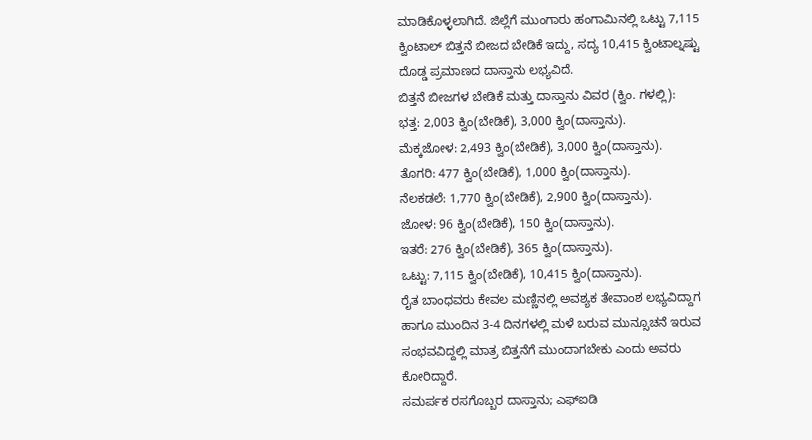ಮಾಡಿಕೊಳ್ಳಲಾಗಿದೆ. ಜಿಲ್ಲೆಗೆ ಮುಂಗಾರು ಹಂಗಾಮಿನಲ್ಲಿ ಒಟ್ಟು 7,115 ಕ್ವಿಂಟಾಲ್ ಬಿತ್ತನೆ ಬೀಜದ ಬೇಡಿಕೆ ಇದ್ದು, ಸದ್ಯ 10,415 ಕ್ವಿಂಟಾಲ್ನಷ್ಟು ದೊಡ್ಡ ಪ್ರಮಾಣದ ದಾಸ್ತಾನು ಲಭ್ಯವಿದೆ.
ಬಿತ್ತನೆ ಬೀಜಗಳ ಬೇಡಿಕೆ ಮತ್ತು ದಾಸ್ತಾನು ವಿವರ (ಕ್ವಿಂ. ಗಳಲ್ಲಿ):
ಭತ್ತ: 2,003 ಕ್ವಿಂ(ಬೇಡಿಕೆ), 3,000 ಕ್ವಿಂ(ದಾಸ್ತಾನು).
ಮೆಕ್ಕಜೋಳ: 2,493 ಕ್ವಿಂ(ಬೇಡಿಕೆ), 3,000 ಕ್ವಿಂ(ದಾಸ್ತಾನು).
ತೊಗರಿ: 477 ಕ್ವಿಂ(ಬೇಡಿಕೆ), 1,000 ಕ್ವಿಂ(ದಾಸ್ತಾನು).
ನೆಲಕಡಲೆ: 1,770 ಕ್ವಿಂ(ಬೇಡಿಕೆ), 2,900 ಕ್ವಿಂ(ದಾಸ್ತಾನು).
ಜೋಳ: 96 ಕ್ವಿಂ(ಬೇಡಿಕೆ), 150 ಕ್ವಿಂ(ದಾಸ್ತಾನು).
ಇತರೆ: 276 ಕ್ವಿಂ(ಬೇಡಿಕೆ), 365 ಕ್ವಿಂ(ದಾಸ್ತಾನು).
ಒಟ್ಟು: 7,115 ಕ್ವಿಂ(ಬೇಡಿಕೆ), 10,415 ಕ್ವಿಂ(ದಾಸ್ತಾನು).
ರೈತ ಬಾಂಧವರು ಕೇವಲ ಮಣ್ಣಿನಲ್ಲಿ ಅವಶ್ಯಕ ತೇವಾಂಶ ಲಭ್ಯವಿದ್ದಾಗ ಹಾಗೂ ಮುಂದಿನ 3-4 ದಿನಗಳಲ್ಲಿ ಮಳೆ ಬರುವ ಮುನ್ಸೂಚನೆ ಇರುವ ಸಂಭವವಿದ್ದಲ್ಲಿ ಮಾತ್ರ ಬಿತ್ತನೆಗೆ ಮುಂದಾಗಬೇಕು ಎಂದು ಅವರು ಕೋರಿದ್ದಾರೆ.
ಸಮರ್ಪಕ ರಸಗೊಬ್ಬರ ದಾಸ್ತಾನು; ಎಫ್ಐಡಿ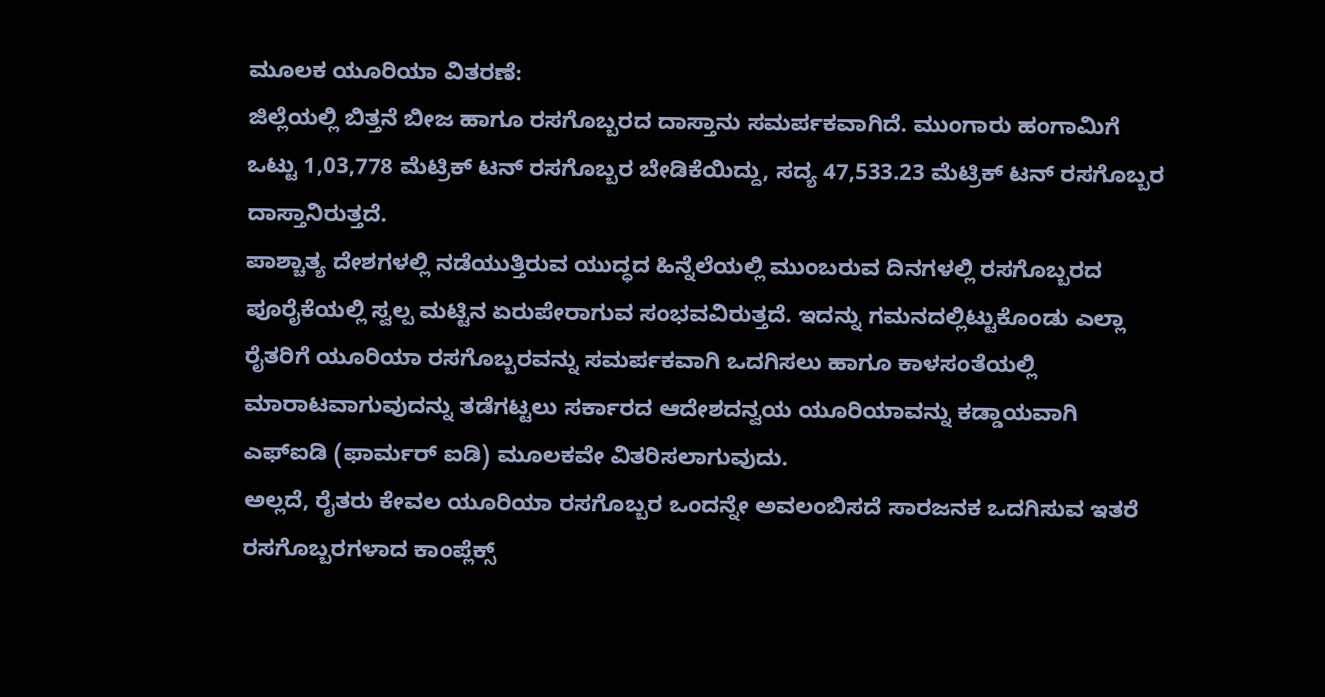ಮೂಲಕ ಯೂರಿಯಾ ವಿತರಣೆ:
ಜಿಲ್ಲೆಯಲ್ಲಿ ಬಿತ್ತನೆ ಬೀಜ ಹಾಗೂ ರಸಗೊಬ್ಬರದ ದಾಸ್ತಾನು ಸಮರ್ಪಕವಾಗಿದೆ. ಮುಂಗಾರು ಹಂಗಾಮಿಗೆ ಒಟ್ಟು 1,03,778 ಮೆಟ್ರಿಕ್ ಟನ್ ರಸಗೊಬ್ಬರ ಬೇಡಿಕೆಯಿದ್ದು, ಸದ್ಯ 47,533.23 ಮೆಟ್ರಿಕ್ ಟನ್ ರಸಗೊಬ್ಬರ ದಾಸ್ತಾನಿರುತ್ತದೆ.
ಪಾಶ್ಚಾತ್ಯ ದೇಶಗಳಲ್ಲಿ ನಡೆಯುತ್ತಿರುವ ಯುದ್ಧದ ಹಿನ್ನೆಲೆಯಲ್ಲಿ ಮುಂಬರುವ ದಿನಗಳಲ್ಲಿ ರಸಗೊಬ್ಬರದ ಪೂರೈಕೆಯಲ್ಲಿ ಸ್ವಲ್ಪ ಮಟ್ಟಿನ ಏರುಪೇರಾಗುವ ಸಂಭವವಿರುತ್ತದೆ. ಇದನ್ನು ಗಮನದಲ್ಲಿಟ್ಟುಕೊಂಡು ಎಲ್ಲಾ ರೈತರಿಗೆ ಯೂರಿಯಾ ರಸಗೊಬ್ಬರವನ್ನು ಸಮರ್ಪಕವಾಗಿ ಒದಗಿಸಲು ಹಾಗೂ ಕಾಳಸಂತೆಯಲ್ಲಿ ಮಾರಾಟವಾಗುವುದನ್ನು ತಡೆಗಟ್ಟಲು ಸರ್ಕಾರದ ಆದೇಶದನ್ವಯ ಯೂರಿಯಾವನ್ನು ಕಡ್ಡಾಯವಾಗಿ ಎಫ್ಐಡಿ (ಫಾರ್ಮರ್ ಐಡಿ) ಮೂಲಕವೇ ವಿತರಿಸಲಾಗುವುದು.
ಅಲ್ಲದೆ, ರೈತರು ಕೇವಲ ಯೂರಿಯಾ ರಸಗೊಬ್ಬರ ಒಂದನ್ನೇ ಅವಲಂಬಿಸದೆ ಸಾರಜನಕ ಒದಗಿಸುವ ಇತರೆ ರಸಗೊಬ್ಬರಗಳಾದ ಕಾಂಪ್ಲೆಕ್ಸ್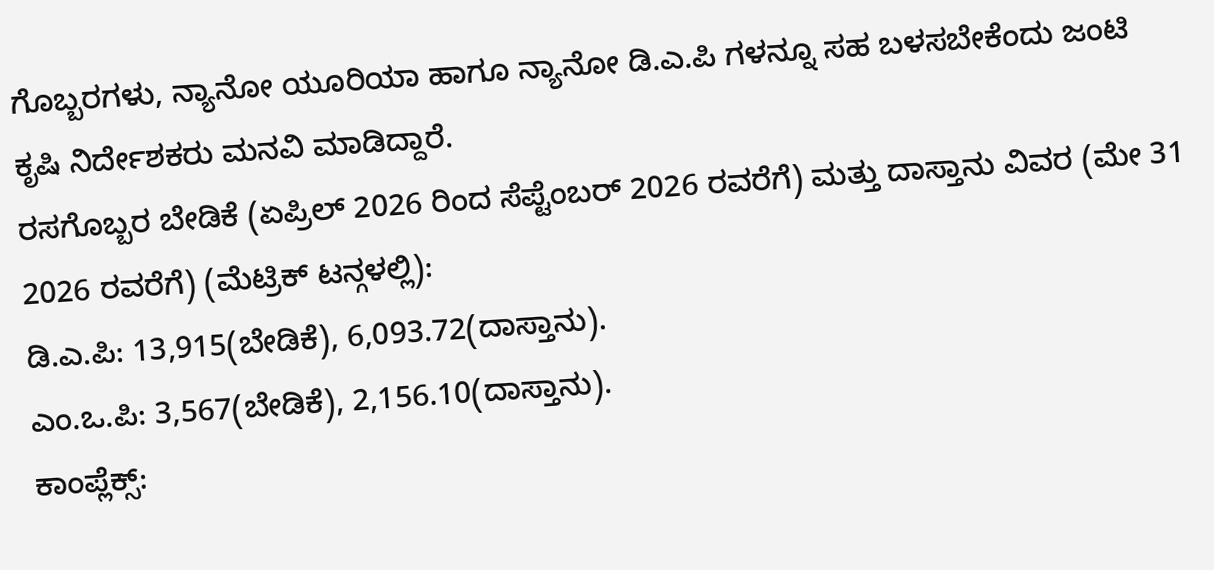ಗೊಬ್ಬರಗಳು, ನ್ಯಾನೋ ಯೂರಿಯಾ ಹಾಗೂ ನ್ಯಾನೋ ಡಿ.ಎ.ಪಿ ಗಳನ್ನೂ ಸಹ ಬಳಸಬೇಕೆಂದು ಜಂಟಿ ಕೃಷಿ ನಿರ್ದೇಶಕರು ಮನವಿ ಮಾಡಿದ್ದಾರೆ.
ರಸಗೊಬ್ಬರ ಬೇಡಿಕೆ (ಏಪ್ರಿಲ್ 2026 ರಿಂದ ಸೆಪ್ಟೆಂಬರ್ 2026 ರವರೆಗೆ) ಮತ್ತು ದಾಸ್ತಾನು ವಿವರ (ಮೇ 31 2026 ರವರೆಗೆ) (ಮೆಟ್ರಿಕ್ ಟನ್ಗಳಲ್ಲಿ):
ಡಿ.ಎ.ಪಿ: 13,915(ಬೇಡಿಕೆ), 6,093.72(ದಾಸ್ತಾನು).
ಎಂ.ಒ.ಪಿ: 3,567(ಬೇಡಿಕೆ), 2,156.10(ದಾಸ್ತಾನು).
ಕಾಂಪ್ಲೆಕ್ಸ್: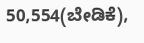50,554(ಬೇಡಿಕೆ),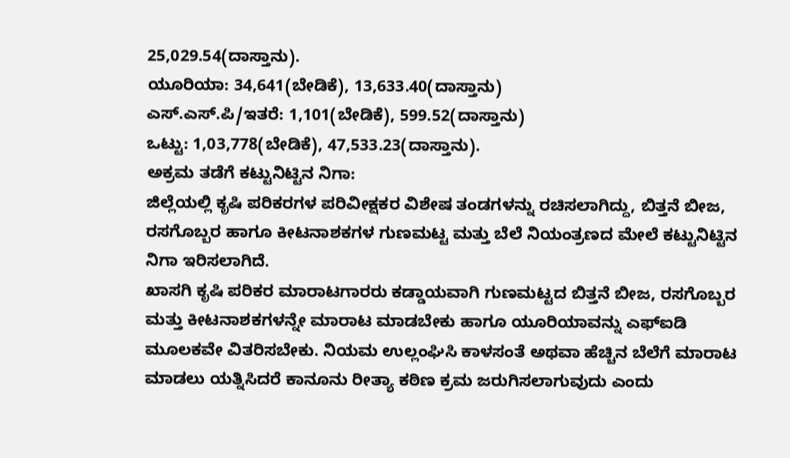25,029.54(ದಾಸ್ತಾನು).
ಯೂರಿಯಾ: 34,641(ಬೇಡಿಕೆ), 13,633.40(ದಾಸ್ತಾನು)
ಎಸ್.ಎಸ್.ಪಿ/ಇತರೆ: 1,101(ಬೇಡಿಕೆ), 599.52(ದಾಸ್ತಾನು)
ಒಟ್ಟು: 1,03,778(ಬೇಡಿಕೆ), 47,533.23(ದಾಸ್ತಾನು).
ಅಕ್ರಮ ತಡೆಗೆ ಕಟ್ಟುನಿಟ್ಟಿನ ನಿಗಾ:
ಜಿಲ್ಲೆಯಲ್ಲಿ ಕೃಷಿ ಪರಿಕರಗಳ ಪರಿವೀಕ್ಷಕರ ವಿಶೇಷ ತಂಡಗಳನ್ನು ರಚಿಸಲಾಗಿದ್ದು, ಬಿತ್ತನೆ ಬೀಜ, ರಸಗೊಬ್ಬರ ಹಾಗೂ ಕೀಟನಾಶಕಗಳ ಗುಣಮಟ್ಟ ಮತ್ತು ಬೆಲೆ ನಿಯಂತ್ರಣದ ಮೇಲೆ ಕಟ್ಟುನಿಟ್ಟಿನ ನಿಗಾ ಇರಿಸಲಾಗಿದೆ.
ಖಾಸಗಿ ಕೃಷಿ ಪರಿಕರ ಮಾರಾಟಗಾರರು ಕಡ್ಡಾಯವಾಗಿ ಗುಣಮಟ್ಟದ ಬಿತ್ತನೆ ಬೀಜ, ರಸಗೊಬ್ಬರ ಮತ್ತು ಕೀಟನಾಶಕಗಳನ್ನೇ ಮಾರಾಟ ಮಾಡಬೇಕು ಹಾಗೂ ಯೂರಿಯಾವನ್ನು ಎಫ್ಐಡಿ ಮೂಲಕವೇ ವಿತರಿಸಬೇಕು. ನಿಯಮ ಉಲ್ಲಂಘಿಸಿ ಕಾಳಸಂತೆ ಅಥವಾ ಹೆಚ್ಚಿನ ಬೆಲೆಗೆ ಮಾರಾಟ ಮಾಡಲು ಯತ್ನಿಸಿದರೆ ಕಾನೂನು ರೀತ್ಯಾ ಕಠಿಣ ಕ್ರಮ ಜರುಗಿಸಲಾಗುವುದು ಎಂದು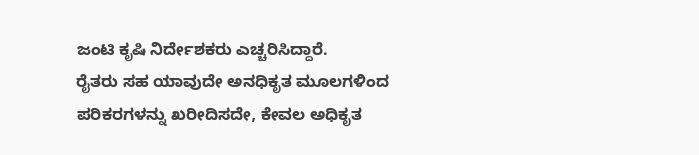ಜಂಟಿ ಕೃಷಿ ನಿರ್ದೇಶಕರು ಎಚ್ಚರಿಸಿದ್ದಾರೆ.
ರೈತರು ಸಹ ಯಾವುದೇ ಅನಧಿಕೃತ ಮೂಲಗಳಿಂದ ಪರಿಕರಗಳನ್ನು ಖರೀದಿಸದೇ, ಕೇವಲ ಅಧಿಕೃತ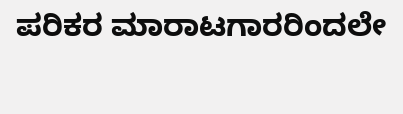ಪರಿಕರ ಮಾರಾಟಗಾರರಿಂದಲೇ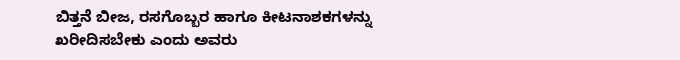ಬಿತ್ತನೆ ಬೀಜ, ರಸಗೊಬ್ಬರ ಹಾಗೂ ಕೀಟನಾಶಕಗಳನ್ನು ಖರೀದಿಸಬೇಕು ಎಂದು ಅವರು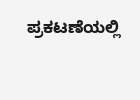ಪ್ರಕಟಣೆಯಲ್ಲಿ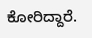ಕೋರಿದ್ದಾರೆ.